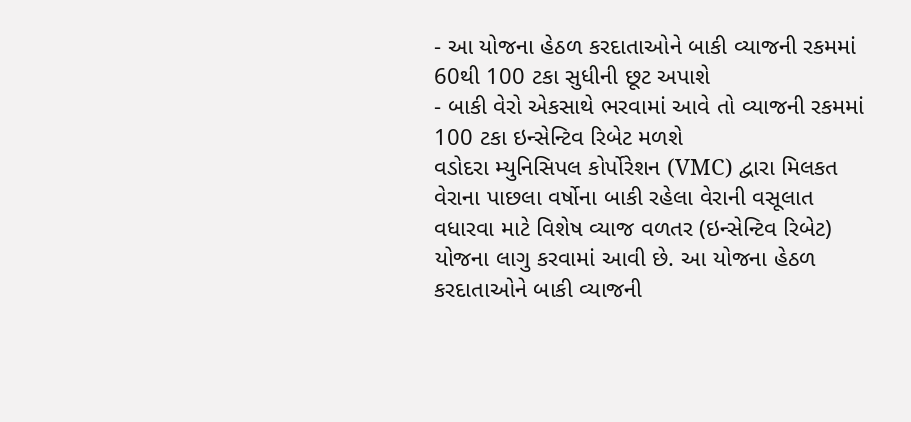- આ યોજના હેઠળ કરદાતાઓને બાકી વ્યાજની રકમમાં 60થી 100 ટકા સુધીની છૂટ અપાશે
- બાકી વેરો એકસાથે ભરવામાં આવે તો વ્યાજની રકમમાં 100 ટકા ઇન્સેન્ટિવ રિબેટ મળશે
વડોદરા મ્યુનિસિપલ કોર્પોરેશન (VMC) દ્વારા મિલકત વેરાના પાછલા વર્ષોના બાકી રહેલા વેરાની વસૂલાત વધારવા માટે વિશેષ વ્યાજ વળતર (ઇન્સેન્ટિવ રિબેટ) યોજના લાગુ કરવામાં આવી છે. આ યોજના હેઠળ કરદાતાઓને બાકી વ્યાજની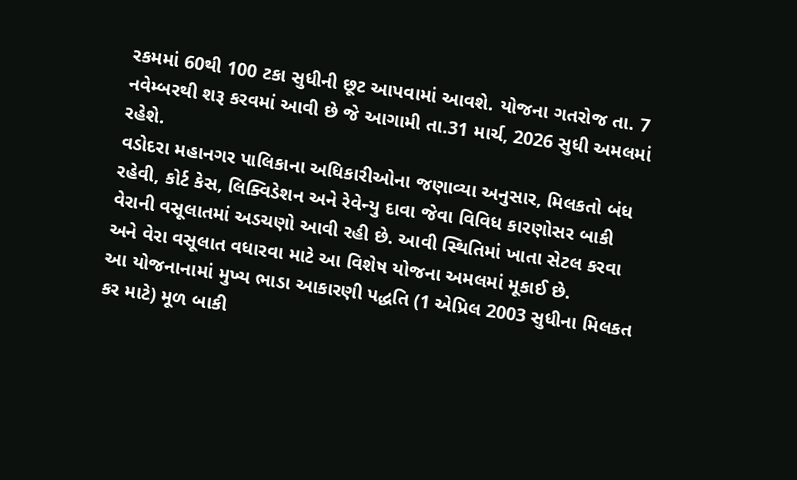રકમમાં 60થી 100 ટકા સુધીની છૂટ આપવામાં આવશે. યોજના ગતરોજ તા. 7 નવેમ્બરથી શરૂ કરવમાં આવી છે જે આગામી તા.31 માર્ચ, 2026 સુધી અમલમાં રહેશે.
વડોદરા મહાનગર પાલિકાના અધિકારીઓના જણાવ્યા અનુસાર, મિલકતો બંધ રહેવી, કોર્ટ કેસ, લિક્વિડેશન અને રેવેન્યુ દાવા જેવા વિવિધ કારણોસર બાકી વેરાની વસૂલાતમાં અડચણો આવી રહી છે. આવી સ્થિતિમાં ખાતા સેટલ કરવા અને વેરા વસૂલાત વધારવા માટે આ વિશેષ યોજના અમલમાં મૂકાઈ છે.
આ યોજનાનામાં મુખ્ય ભાડા આકારણી પદ્ધતિ (1 એપ્રિલ 2003 સુધીના મિલકત કર માટે) મૂળ બાકી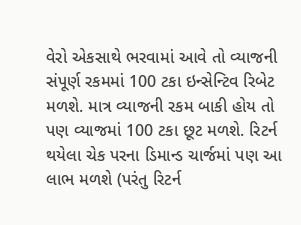વેરો એકસાથે ભરવામાં આવે તો વ્યાજની સંપૂર્ણ રકમમાં 100 ટકા ઇન્સેન્ટિવ રિબેટ મળશે. માત્ર વ્યાજની રકમ બાકી હોય તો પણ વ્યાજમાં 100 ટકા છૂટ મળશે. રિટર્ન થયેલા ચેક પરના ડિમાન્ડ ચાર્જમાં પણ આ લાભ મળશે (પરંતુ રિટર્ન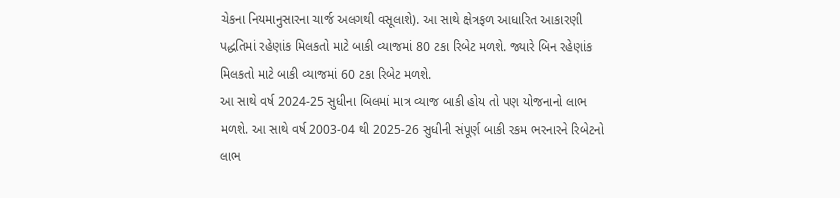ચેકના નિયમાનુસારના ચાર્જ અલગથી વસૂલાશે). આ સાથે ક્ષેત્રફળ આધારિત આકારણી પદ્ધતિમાં રહેણાંક મિલકતો માટે બાકી વ્યાજમાં 80 ટકા રિબેટ મળશે. જ્યારે બિન રહેણાંક મિલકતો માટે બાકી વ્યાજમાં 60 ટકા રિબેટ મળશે.
આ સાથે વર્ષ 2024-25 સુધીના બિલમાં માત્ર વ્યાજ બાકી હોય તો પણ યોજનાનો લાભ મળશે. આ સાથે વર્ષ 2003-04 થી 2025-26 સુધીની સંપૂર્ણ બાકી રકમ ભરનારને રિબેટનો લાભ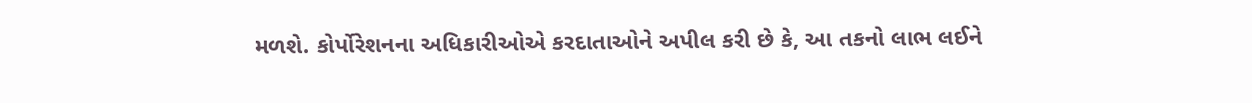મળશે. કોર્પોરેશનના અધિકારીઓએ કરદાતાઓને અપીલ કરી છે કે, આ તકનો લાભ લઈને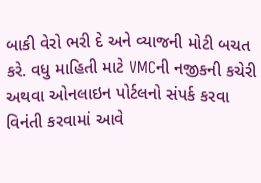બાકી વેરો ભરી દે અને વ્યાજની મોટી બચત કરે. વધુ માહિતી માટે VMCની નજીકની કચેરી અથવા ઓનલાઇન પોર્ટલનો સંપર્ક કરવા વિનંતી કરવામાં આવે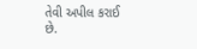તેવી અપીલ કરાઈ છે.